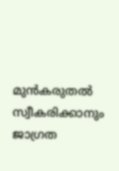മുൻകരുതൽ സ്വീകരിക്കാനും ജാഗ്രത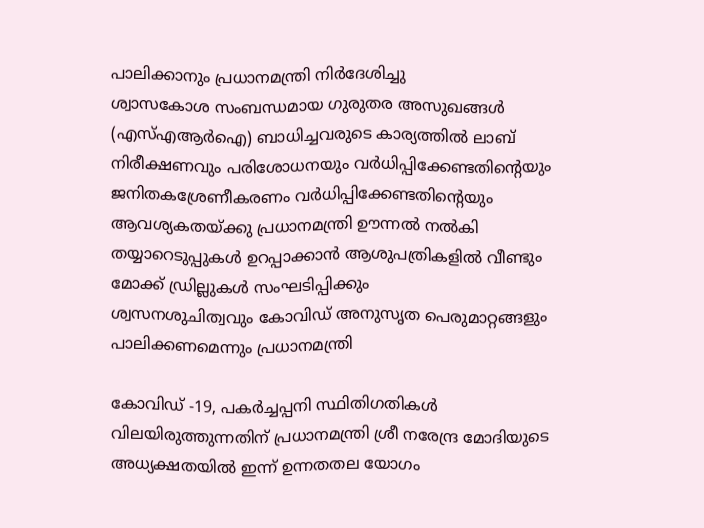പാലിക്കാനും പ്രധാനമന്ത്രി നിർദേശിച്ചു
ശ്വാസകോശ സംബന്ധമായ ഗുരുതര അസുഖങ്ങൾ (എസ്എആർഐ) ബാധിച്ചവരുടെ കാര്യത്തിൽ ലാബ് നിരീക്ഷണവും പരിശോധനയും വർധിപ്പിക്കേണ്ടതിന്റെയും ജനിതകശ്രേണീകരണം വർധിപ്പിക്കേണ്ടതിന്റെയും ആവശ്യകതയ്ക്കു പ്രധാനമന്ത്രി ഊന്നൽ നൽകി
തയ്യാറെടുപ്പുകൾ ഉറപ്പാക്കാൻ ആശുപത്രികളിൽ വീണ്ടും മോക്ക് ഡ്രില്ലുകൾ സംഘടിപ്പിക്കും
ശ്വസനശുചിത്വവും കോവിഡ് അനുസൃത പെരുമാറ്റങ്ങളും പാലിക്കണമെന്നും പ്രധാനമന്ത്രി

കോവിഡ് -19, പകർച്ചപ്പനി സ്ഥിതിഗതികൾ വിലയിരുത്തുന്നതിന് പ്രധാനമന്ത്രി ശ്രീ നരേന്ദ്ര മോദിയുടെ അധ്യക്ഷതയിൽ ഇന്ന് ഉന്നതതല യോഗം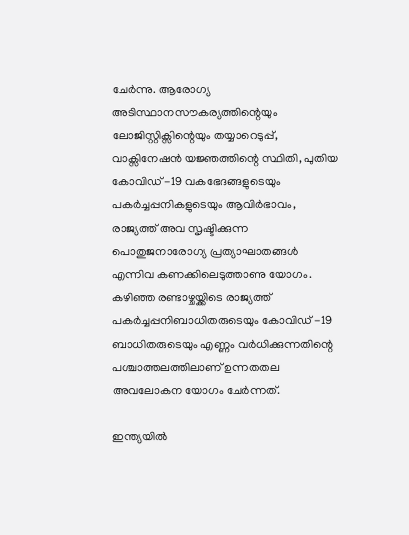ചേർന്നു. ആരോഗ്യ അടിസ്ഥാനസൗകര്യത്തിന്റെയും ലോജിസ്റ്റിക്സിന്റെയും തയ്യാറെടുപ്പ്, വാക്സിനേഷൻ യജ്ഞത്തിന്റെ സ്ഥിതി, പുതിയ കോവിഡ് -19 വകഭേദങ്ങളുടെയും പകർച്ചപ്പനികളുടെയും ആവിർഭാവം, രാജ്യത്ത് അവ സൃഷ്ടിക്കുന്ന പൊതുജനാരോഗ്യ പ്രത്യാഘാതങ്ങൾ എന്നിവ കണക്കിലെടുത്താണു യോഗം. കഴിഞ്ഞ രണ്ടാഴ്ചയ്ക്കിടെ രാജ്യത്ത് പകർച്ചപ്പനിബാധിതരുടെയും കോവിഡ് -19 ബാധിതരുടെയും എണ്ണം വർധിക്കുന്നതിന്റെ പശ്ചാത്തലത്തിലാണ് ഉന്നതതല അവലോകന യോഗം ചേർന്നത്.

ഇന്ത്യയിൽ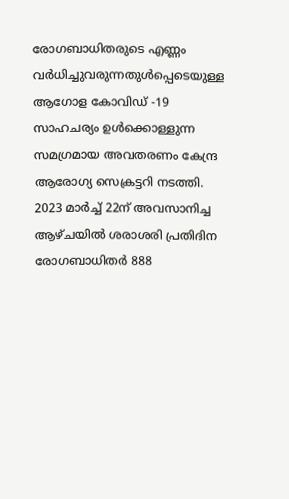രോഗബാധിതരുടെ എണ്ണം വർധിച്ചുവരുന്നതുൾപ്പെടെയുള്ള ആഗോള കോവിഡ് -19 സാഹചര്യം ഉൾക്കൊള്ളുന്ന സമഗ്രമായ അവതരണം കേന്ദ്ര ആരോഗ്യ സെക്രട്ടറി നടത്തി. 2023 മാർച്ച് 22ന് അവസാനിച്ച ആഴ്ചയിൽ ശരാശരി‌ പ്രതിദിന രോഗബാധിതർ 888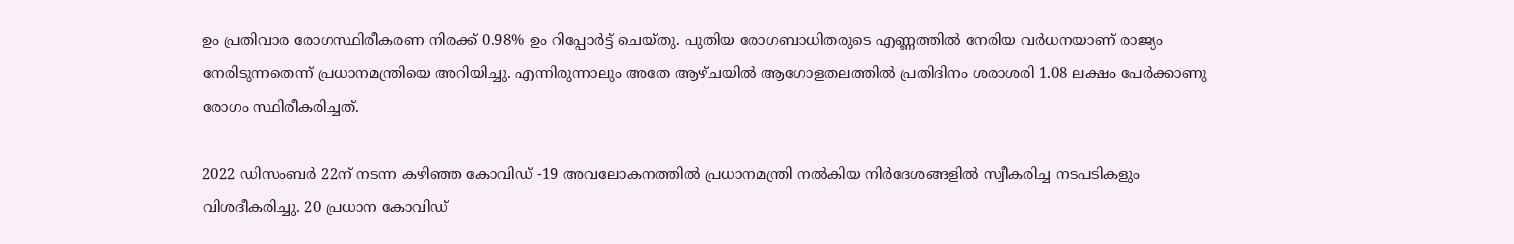ഉം പ്രതിവാര രോഗസ്ഥിരീകരണ നിരക്ക് 0.98% ഉം റിപ്പോർട്ട് ചെയ്തു. പുതിയ രോഗബാധിതരുടെ എണ്ണത്തിൽ നേരിയ വർധനയാണ് രാജ്യം നേരിടുന്നതെന്ന് പ്രധാനമന്ത്രിയെ അറിയിച്ചു. എന്നിരുന്നാലും അതേ ആഴ്ചയിൽ ആഗോളതലത്തിൽ പ്രതിദിനം ശരാശരി 1.08 ലക്ഷം പേർക്കാണു രോഗം സ്ഥിരീകരിച്ചത്.

2022 ഡിസംബർ 22ന് നടന്ന കഴിഞ്ഞ കോവിഡ് -19 അവലോകനത്തിൽ പ്രധാനമന്ത്രി നൽകിയ നിർദേശങ്ങളിൽ സ്വീകരിച്ച നടപടികളും വിശദീകരിച്ചു. 20 പ്രധാന കോവിഡ്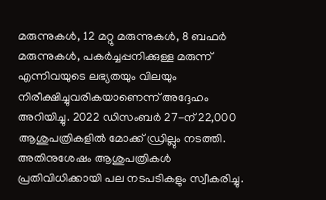മരുന്നുകൾ, 12 മറ്റു മരുന്നുകൾ, 8 ബഫർ മരുന്നുകൾ, പകർച്ചപ്പനിക്കുള്ള മരുന്ന് എന്നിവയുടെ ലഭ്യതയും വിലയും നിരീക്ഷിച്ചുവരികയാണെന്ന് അദ്ദേഹം അറിയിച്ചു. 2022 ഡിസംബർ 27-ന് 22,000 ആശുപത്രികളിൽ മോക്ക് ഡ്രില്ലും നടത്തി. അതിനുശേഷം ആശുപത്രികൾ പ്രതിവിധിക്കായി പല നടപടികളും സ്വീകരിച്ചു.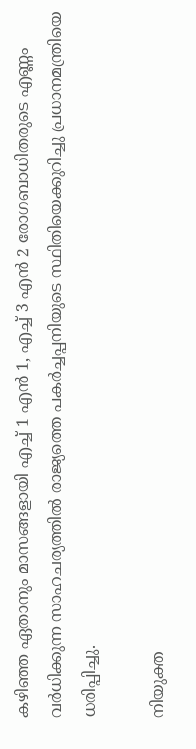കഴിഞ്ഞ ഏതാനും മാസങ്ങളായി എച്ച് 1 എൻ 1, എച്ച് 3 എൻ 2 രോഗബാധിതരുടെ എണ്ണം വർധിക്കുന്ന സാഹചര്യത്തിൽ രാജ്യത്തെ പകർച്ചപ്പനിയുടെ സ്ഥിതിയെക്കുറിച്ചു പ്രധാനമന്ത്രിയെ ധരിപ്പിച്ചു.

നിയുക്ത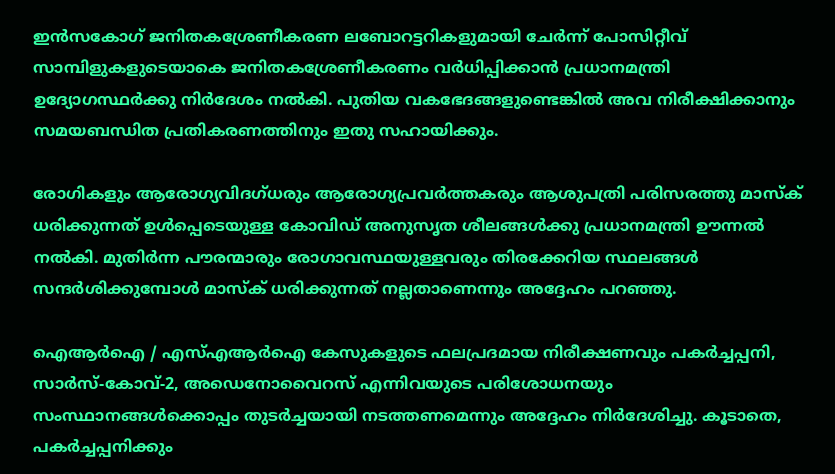ഇൻസകോഗ് ജനിതകശ്രേണീകരണ ലബോറട്ടറികളുമായി ചേർന്ന് പോസിറ്റീവ് സാമ്പിളുകളുടെയാകെ ജനിതകശ്രേണീകരണം വർധിപ്പിക്കാൻ പ്രധാനമന്ത്രി ഉദ്യോഗസ്ഥർക്കു നിർദേശം നൽകി. പുതിയ വകഭേദങ്ങളുണ്ടെങ്കിൽ അവ നിരീക്ഷിക്കാനും സമയബന്ധിത പ്രതികരണത്തിനും ഇതു സഹായിക്കും.

രോഗികളും ആരോഗ്യവിദഗ്ധരും ആരോഗ്യപ്രവർത്തകരും ആശുപത്രി പരിസരത്തു മാസ്ക് ധരിക്കുന്നത് ഉൾപ്പെടെയുള്ള കോവിഡ് അനുസൃത ശീലങ്ങൾക്കു പ്രധാനമന്ത്രി ഊന്നൽ നൽകി. മുതിർന്ന പൗരന്മാരും രോഗാവസ്ഥയുള്ളവരും തിരക്കേറിയ സ്ഥലങ്ങൾ സന്ദർശിക്കുമ്പോൾ മാസ്ക് ധരിക്കുന്നത് നല്ലതാണെന്നും അദ്ദേഹം പറഞ്ഞു.

ഐആർഐ / എസ്എആർഐ കേസുകളുടെ ഫലപ്രദമായ നിരീക്ഷണവും പകർച്ചപ്പനി, സാർസ്-കോവ്-2, അഡെനോവൈറസ് എന്നിവയുടെ പരിശോധനയും സംസ്ഥാനങ്ങൾക്കൊപ്പം തുടർച്ചയായി നടത്തണമെന്നും അദ്ദേഹം നിർദേശിച്ചു. കൂടാതെ, പകർച്ചപ്പനിക്കും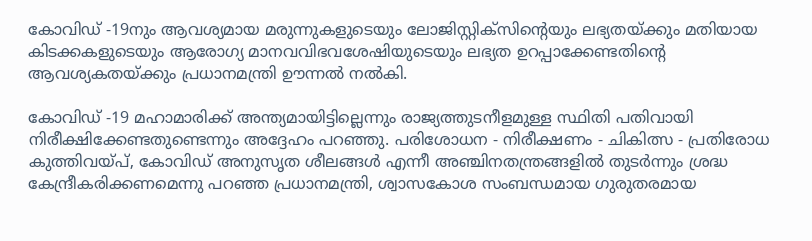കോവിഡ് -19നും ആവശ്യമായ മരുന്നുകളുടെയും ലോജിസ്റ്റിക്സിന്റെയും ലഭ്യതയ്ക്കും മതിയായ കിടക്കകളുടെയും ആരോഗ്യ മാനവവിഭവശേഷിയുടെയും ലഭ്യത ഉറപ്പാക്കേണ്ടതിന്റെ ആവശ്യകതയ്ക്കും പ്രധാനമന്ത്രി ഊന്നൽ നൽകി.

കോവിഡ് -19 മഹാമാരിക്ക് അന്ത്യമായിട്ടില്ലെന്നും രാജ്യത്തുടനീളമുള്ള സ്ഥിതി പതിവായി നിരീക്ഷിക്കേണ്ടതുണ്ടെന്നും അദ്ദേഹം പറഞ്ഞു. പരിശോധന - നിരീക്ഷണം - ചികിത്സ - പ്രതിരോധ കുത്തിവയ്പ്, കോവിഡ് അനുസൃത ശീലങ്ങൾ എന്നീ അഞ്ചിനതന്ത്രങ്ങളിൽ തുടർന്നും ശ്രദ്ധ കേന്ദ്രീകരിക്കണമെന്നു പറഞ്ഞ പ്രധാനമന്ത്രി, ശ്വാസകോശ സംബന്ധമായ ഗുരുതരമായ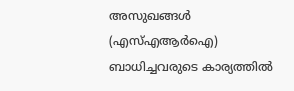അസുഖങ്ങൾ (എസ്എആർഐ) ബാധിച്ചവരുടെ കാര്യത്തിൽ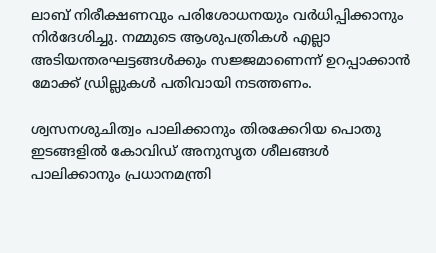ലാബ് നിരീക്ഷണവും പരിശോധനയും വർധിപ്പിക്കാനും നിർദേശിച്ചു. നമ്മുടെ ആശുപത്രികൾ എല്ലാ അടിയന്തരഘട്ടങ്ങൾക്കും സജ്ജമാണെന്ന് ഉറപ്പാക്കാൻ മോക്ക് ഡ്രില്ലുകൾ പതിവായി നടത്തണം.

ശ്വസനശുചിത്വം പാലിക്കാനും തിരക്കേറിയ പൊതു ഇടങ്ങളിൽ കോവിഡ് അനുസൃത ശീലങ്ങൾ പാലിക്കാനും പ്രധാനമന്ത്രി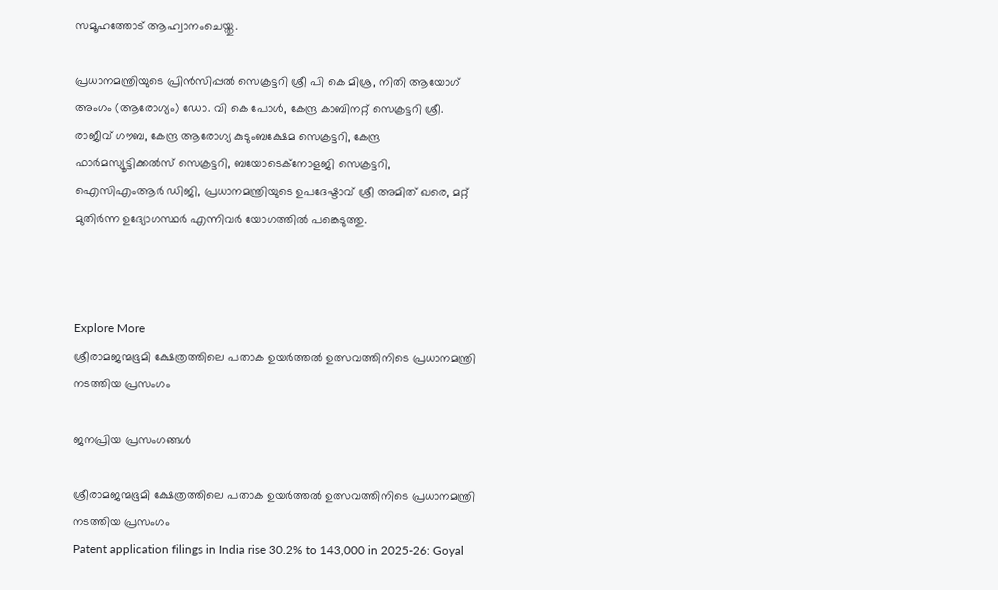സമൂഹത്തോട് ആഹ്വാനംചെയ്തു.

പ്രധാനമന്ത്രിയുടെ പ്രിൻസിപ്പൽ സെക്രട്ടറി ശ്രീ പി കെ മിശ്ര, നിതി ആയോഗ് അംഗം (ആരോഗ്യം) ഡോ. വി കെ പോൾ, കേന്ദ്ര കാബിനറ്റ് സെക്രട്ടറി ശ്രീ. രാജീവ് ഗൗബ, കേന്ദ്ര ആരോഗ്യ കുടുംബക്ഷേമ സെക്രട്ടറി, കേന്ദ്ര ഫാർമസ്യൂട്ടിക്കൽസ് സെക്രട്ടറി, ബയോടെക്നോളജി സെക്രട്ടറി, ഐസിഎംആർ ഡിജി, പ്രധാനമന്ത്രിയുടെ ഉപദേഷ്ടാവ് ശ്രീ അമിത് ഖരെ, മറ്റ് മുതിർന്ന ഉദ്യോഗസ്ഥർ എന്നിവർ യോഗത്തിൽ പങ്കെടുത്തു.



Explore More
ശ്രീരാമജന്മഭൂമി ക്ഷേത്രത്തിലെ പതാക ഉയർത്തൽ ഉത്സവത്തിനിടെ പ്രധാനമന്ത്രി നടത്തിയ പ്രസംഗം

ജനപ്രിയ പ്രസംഗങ്ങൾ

ശ്രീരാമജന്മഭൂമി ക്ഷേത്രത്തിലെ പതാക ഉയർത്തൽ ഉത്സവത്തിനിടെ പ്രധാനമന്ത്രി നടത്തിയ പ്രസംഗം
Patent application filings in India rise 30.2% to 143,000 in 2025-26: Goyal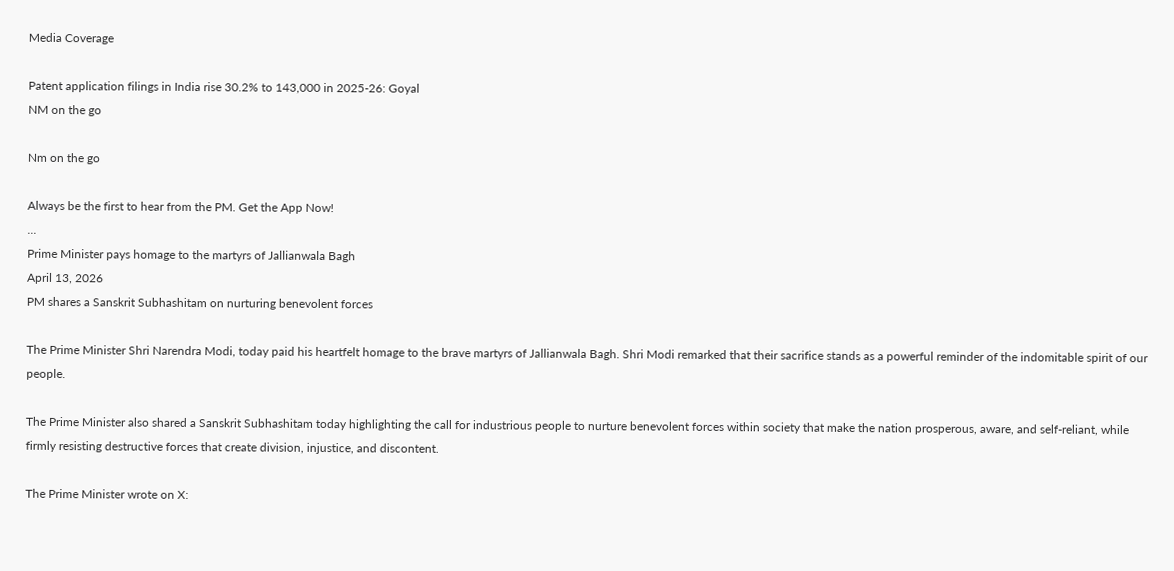Media Coverage

Patent application filings in India rise 30.2% to 143,000 in 2025-26: Goyal
NM on the go

Nm on the go

Always be the first to hear from the PM. Get the App Now!
...
Prime Minister pays homage to the martyrs of Jallianwala Bagh
April 13, 2026
PM shares a Sanskrit Subhashitam on nurturing benevolent forces

The Prime Minister Shri Narendra Modi, today paid his heartfelt homage to the brave martyrs of Jallianwala Bagh. Shri Modi remarked that their sacrifice stands as a powerful reminder of the indomitable spirit of our people.

The Prime Minister also shared a Sanskrit Subhashitam today highlighting the call for industrious people to nurture benevolent forces within society that make the nation prosperous, aware, and self-reliant, while firmly resisting destructive forces that create division, injustice, and discontent.

The Prime Minister wrote on X: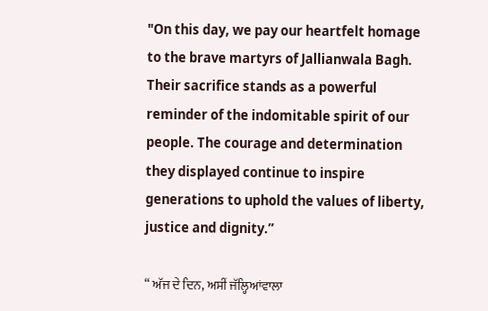"On this day, we pay our heartfelt homage to the brave martyrs of Jallianwala Bagh. Their sacrifice stands as a powerful reminder of the indomitable spirit of our people. The courage and determination they displayed continue to inspire generations to uphold the values of liberty, justice and dignity.”

“ ਅੱਜ ਦੇ ਦਿਨ, ਅਸੀਂ ਜੱਲ੍ਹਿਆਂਵਾਲਾ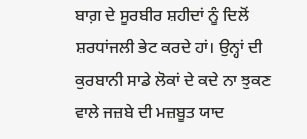ਬਾਗ਼ ਦੇ ਸੂਰਬੀਰ ਸ਼ਹੀਦਾਂ ਨੂੰ ਦਿਲੋਂ ਸ਼ਰਧਾਂਜਲੀ ਭੇਟ ਕਰਦੇ ਹਾਂ। ਉਨ੍ਹਾਂ ਦੀ ਕੁਰਬਾਨੀ ਸਾਡੇ ਲੋਕਾਂ ਦੇ ਕਦੇ ਨਾ ਝੁਕਣ ਵਾਲੇ ਜਜ਼ਬੇ ਦੀ ਮਜ਼ਬੂਤ ਯਾਦ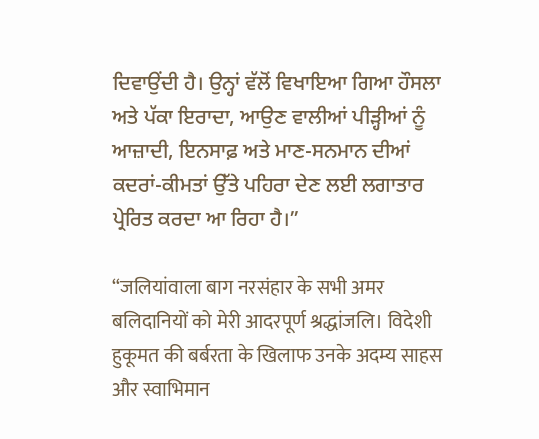ਦਿਵਾਉਂਦੀ ਹੈ। ਉਨ੍ਹਾਂ ਵੱਲੋਂ ਵਿਖਾਇਆ ਗਿਆ ਹੌਸਲਾ ਅਤੇ ਪੱਕਾ ਇਰਾਦਾ, ਆਉਣ ਵਾਲੀਆਂ ਪੀੜ੍ਹੀਆਂ ਨੂੰ ਆਜ਼ਾਦੀ, ਇਨਸਾਫ਼ ਅਤੇ ਮਾਣ-ਸਨਮਾਨ ਦੀਆਂ ਕਦਰਾਂ-ਕੀਮਤਾਂ ਉੱਤੇ ਪਹਿਰਾ ਦੇਣ ਲਈ ਲਗਾਤਾਰ ਪ੍ਰੇਰਿਤ ਕਰਦਾ ਆ ਰਿਹਾ ਹੈ।”

“जलियांवाला बाग नरसंहार के सभी अमर बलिदानियों को मेरी आदरपूर्ण श्रद्धांजलि। विदेशी हुकूमत की बर्बरता के खिलाफ उनके अदम्य साहस और स्वाभिमान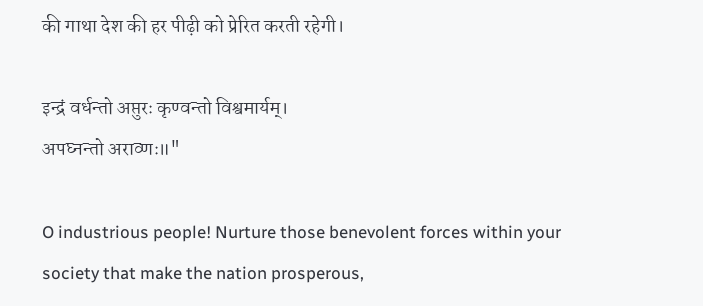की गाथा देश की हर पीढ़ी को प्रेरित करती रहेगी।

इन्द्रं वर्धन्तो अप्तुरः कृण्वन्तो विश्वमार्यम्।
अपघ्नन्तो अराव्णः॥"

O industrious people! Nurture those benevolent forces within your society that make the nation prosperous,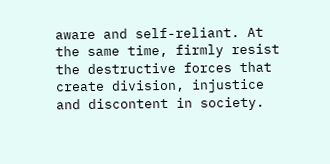aware and self-reliant. At the same time, firmly resist the destructive forces that create division, injustice and discontent in society.